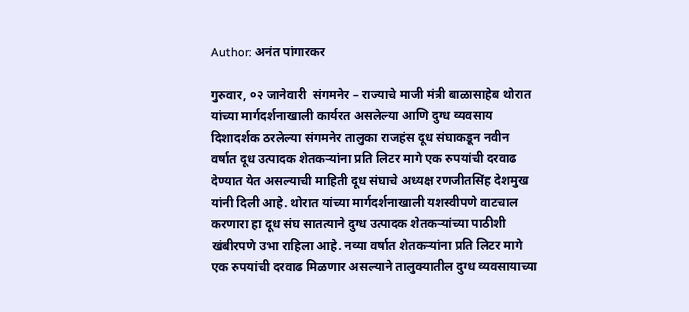Author: अनंत पांगारकर

गुरुवार, ०२ जानेवारी  संगमनेर – राज्याचे माजी मंत्री बाळासाहेब थोरात यांच्या मार्गदर्शनाखाली कार्यरत असलेल्या आणि दुग्ध व्यवसाय दिशादर्शक ठरलेल्या संगमनेर तालुका राजहंस दूध संघाकडून नवीन वर्षात दूध उत्पादक शेतकऱ्यांना प्रति लिटर मागे एक रुपयांची दरवाढ देण्यात येत असल्याची माहिती दूध संघाचे अध्यक्ष रणजीतसिंह देशमुख यांनी दिली आहे. थोरात यांच्या मार्गदर्शनाखाली यशस्वीपणे वाटचाल करणारा हा दूध संघ सातत्याने दुग्ध उत्पादक शेतकऱ्यांच्या पाठीशी खंबीरपणे उभा राहिला आहे. नव्या वर्षात शेतकऱ्यांना प्रति लिटर मागे एक रुपयांची दरवाढ मिळणार असल्याने तालुक्यातील दुग्ध व्यवसायाच्या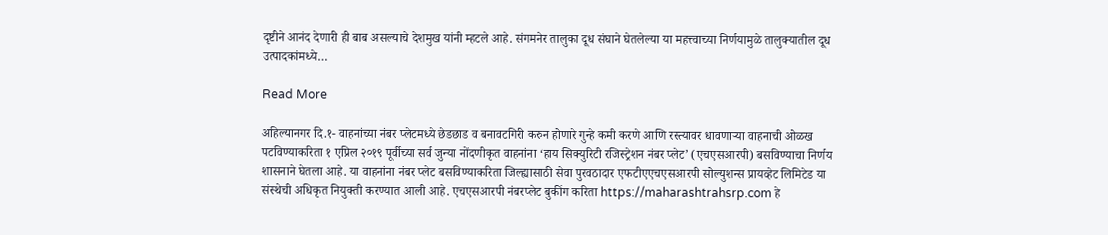दृष्टीने आनंद देणारी ही बाब असल्याचे देशमुख यांनी म्हटले आहे. संगमनेर तालुका दूध संघाने घेतलेल्या या महत्त्वाच्या निर्णयामुळे तालुक्यातील दूध उत्पादकांमध्ये…

Read More

अहिल्यानगर दि.१- वाहनांच्या नंबर प्लेटमध्ये छेडछाड व बनावटगिरी करुन होणारे गुन्हे कमी करणे आणि रस्त्यावर धावणाऱ्या वाहनाची ओळख पटविण्याकरिता १ एप्रिल २०१९ पूर्वीच्या सर्व जुन्या नोंदणीकृत वाहनांना ‘हाय सिक्युरिटी रजिस्ट्रेशन नंबर प्लेट’ (एचएसआरपी) बसविण्याचा निर्णय शासनाने घेतला आहे. या वाहनांना नंबर प्लेट बसविण्याकरिता जिल्ह्यासाठी सेवा पुरवठादार एफटीएएचएसआरपी सोल्युशन्स प्रायव्हेट लिमिटेड या संस्थेची अधिकृत नियुक्ती करण्यात आली आहे. एचएसआरपी नंबरप्लेट बुकींग करिता https://maharashtrahsrp.com हे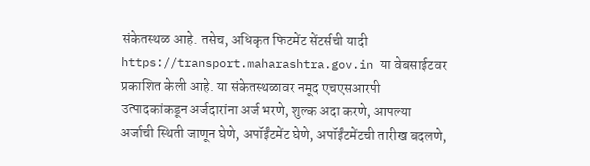संकेतस्थळ आहे. तसेच, अधिकृत फिटमेंट सेंटर्सची यादी https://transport.maharashtra.gov.in या वेबसाईटवर प्रकाशित केली आहे. या संकेतस्थळावर नमूद एचएसआरपी उत्पादकांकडून अर्जदारांना अर्ज भरणे, शुल्क अदा करणे, आपल्या अर्जाची स्थिती जाणून घेणे, अपॉईंटमेंट घेणे, अपॉईंटमेंटची तारीख बदलणे,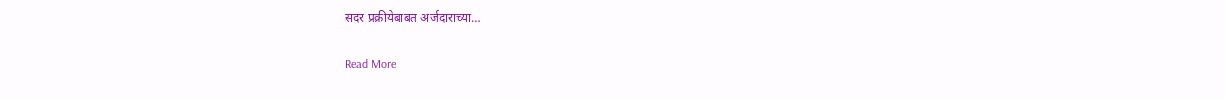सदर प्रक्रीयेबाबत अर्जदाराच्या…

Read More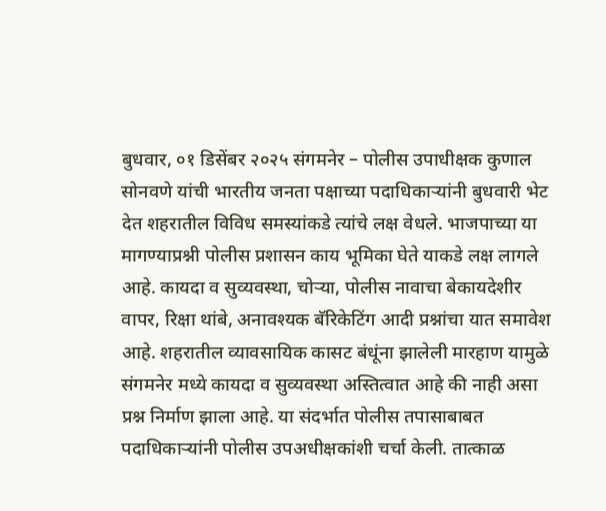बुधवार, ०१ डिसेंबर २०२५ संगमनेर – पोलीस उपाधीक्षक कुणाल सोनवणे यांची भारतीय जनता पक्षाच्या पदाधिकाऱ्यांनी बुधवारी भेट देत शहरातील विविध समस्यांकडे त्यांचे लक्ष वेधले. भाजपाच्या या मागण्याप्रश्नी पोलीस प्रशासन काय भूमिका घेते याकडे लक्ष लागले आहे. कायदा व सुव्यवस्था, चोऱ्या, पोलीस नावाचा बेकायदेशीर वापर, रिक्षा थांबे, अनावश्यक बॅरिकेटिंग आदी प्रश्नांचा यात समावेश आहे. शहरातील व्यावसायिक कासट बंधूंना झालेली मारहाण यामुळे संगमनेर मध्ये कायदा व सुव्यवस्था अस्तित्वात आहे की नाही असा प्रश्न निर्माण झाला आहे. या संदर्भात पोलीस तपासाबाबत पदाधिकाऱ्यांनी पोलीस उपअधीक्षकांशी चर्चा केली. तात्काळ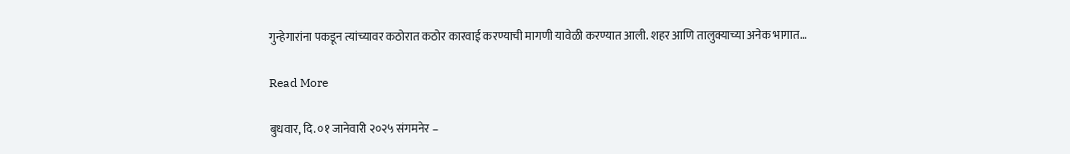गुन्हेगारांना पकडून त्यांच्यावर कठोरात कठोर कारवाई करण्याची मागणी यावेळी करण्यात आली. शहर आणि तालुक्याच्या अनेक भागात…

Read More

बुधवार, दि. ०१ जानेवारी २०२५ संगमनेर –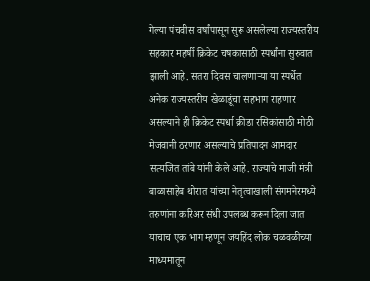गेल्या पंचवीस वर्षांपासून सुरू असलेल्या राज्यस्तरीय सहकार महर्षी क्रिकेट चषकासाठी स्पर्धांना सुरुवात झाली आहे. सतरा दिवस चालणाऱ्या या स्पर्धेत अनेक राज्यस्तरीय खेळाडूंचा सहभाग राहणार असल्याने ही क्रिकेट स्पर्धा क्रीडा रसिकांसाठी मोठी मेजवानी ठरणार असल्याचे प्रतिपादन आमदार सत्यजित तांबे यांनी केले आहे. राज्याचे माजी मंत्री बाळासाहेब थोरात यांच्या नेतृत्वाखाली संगमनेरमध्ये तरुणांना करिअर संधी उपलब्ध करून दिला जात याचाच एक भाग म्हणून जयहिंद लोक चळवळीच्या माध्यमातून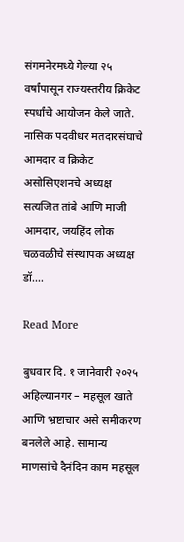संगमनेरमध्ये गेल्या २५ वर्षांपासून राज्यस्तरीय क्रिकेट स्पर्धांचे आयोजन केले जाते. नासिक पदवीधर मतदारसंघाचे आमदार व क्रिकेट असोसिएशनचे अध्यक्ष सत्यजित तांबे आणि माजी आमदार, जयहिंद लोक चळवळीचे संस्थापक अध्यक्ष डॉ.…

Read More

बुधवार दि. १ जानेवारी २०२५ अहिल्यानगर – महसूल खाते आणि भ्रष्टाचार असे समीकरण बनलेले आहे. सामान्य माणसांचे दैनंदिन काम महसूल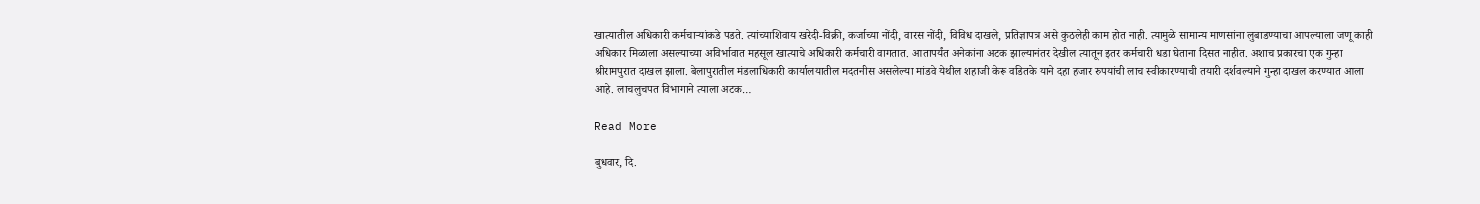खात्यातील अधिकारी कर्मचाऱ्यांकडे पडते. त्यांच्याशिवाय खरेदी-विक्री, कर्जाच्या नोंदी, वारस नोंदी, विविध दाखले, प्रतिज्ञापत्र असे कुठलेही काम होत नाही. त्यामुळे सामान्य माणसांना लुबाडण्याचा आपल्याला जणू काही अधिकार मिळाला असल्याच्या अविर्भावात महसूल खात्याचे अधिकारी कर्मचारी वागतात. आतापर्यंत अनेकांना अटक झाल्यानंतर देखील त्यातून इतर कर्मचारी धडा घेताना दिसत नाहीत. अशाच प्रकारचा एक गुन्हा श्रीरामपुरात दाखल झाला. बेलापुरातील मंडलाधिकारी कार्यालयातील मदतनीस असलेल्या मांडवे येथील शहाजी केरू वडितके याने दहा हजार रुपयांची लाच स्वीकारण्याची तयारी दर्शवल्याने गुन्हा दाखल करण्यात आला आहे. लाचलुचपत विभागाने त्याला अटक…

Read More

बुधवार, दि.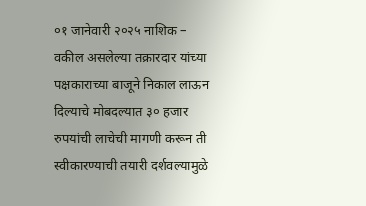०१ जानेवारी २०२५ नाशिक – वकील असलेल्या तक्रारदार यांच्या पक्षकाराच्या बाजूने निकाल लाऊन दिल्याचे मोबदल्यात ३० हजार रुपयांची लाचेची मागणी करून ती स्वीकारण्याची तयारी दर्शवल्यामुळे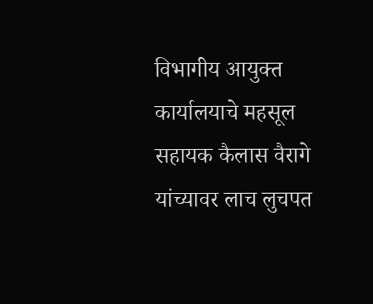विभागीय आयुक्त कार्यालयाचे महसूल सहायक कैलास वैरागे यांच्यावर लाच लुचपत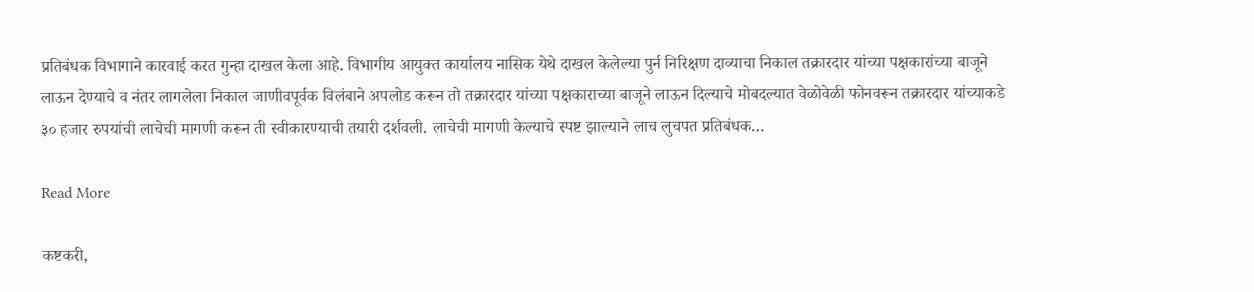प्रतिबंधक विभागाने कारवाई करत गुन्हा दाखल केला आहे. विभागीय आयुक्त कार्यालय नासिक येथे दाखल केलेल्या पुर्न निरिक्षण दाव्याचा निकाल तक्रारदार यांच्या पक्षकारांच्या बाजूने लाऊन देण्याचे व नंतर लागलेला निकाल जाणीवपूर्वक विलंबाने अपलोड करून तो तक्रारदार यांच्या पक्षकाराच्या बाजूने लाऊन दिल्याचे मोबदल्यात वेळोवेळी फोनवरून तक्रारदार यांच्याकडे ३० हजार रुपयांची लाचेची मागणी करून ती स्वीकारण्याची तयारी दर्शवली. लाचेची मागणी केल्याचे स्पष्ट झाल्याने लाच लुचपत प्रतिबंधक…

Read More

कष्टकरी,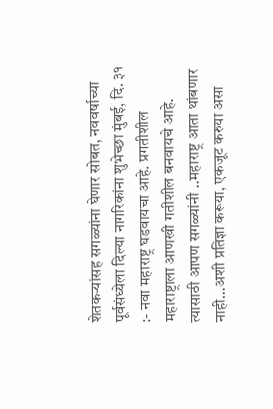शेतकऱ्यांसह सगळ्यांना घेणार सोबत, नववर्षाच्या पूर्वसंध्येला दिल्या नागरिकांना शुभेच्छा मुंबई, दि. ३१ :- नवा महाराष्ट्र घडवायचा आहे. प्रगतीशील महाराष्ट्राला आणखी गतीशील बनवायचे आहे. त्यासाठी आपण सगळ्यांनी ..महाराष्ट्र आता थांबणार नाही…अशी प्रतिज्ञा करूया, एकजूट करुया असा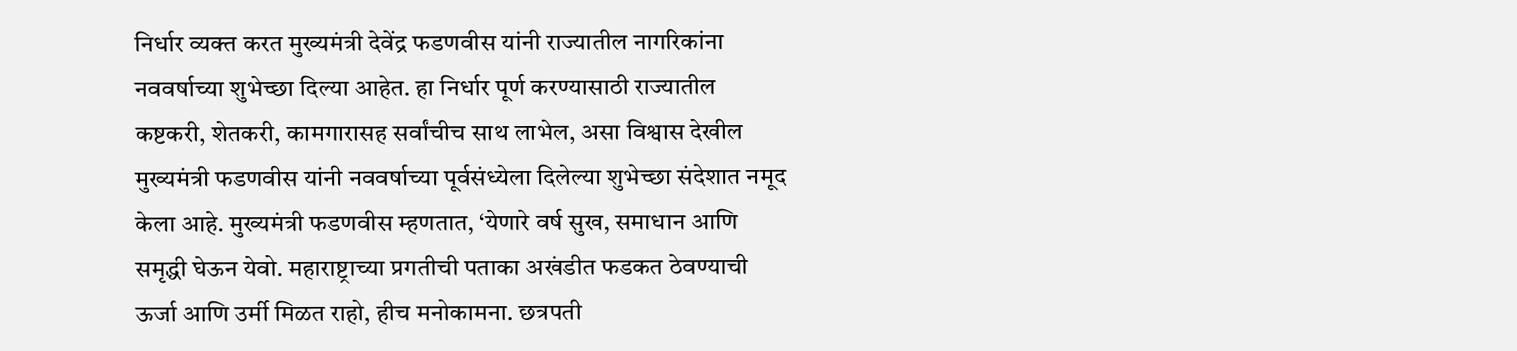निर्धार व्यक्त करत मुख्यमंत्री देवेंद्र फडणवीस यांनी राज्यातील नागरिकांना नववर्षाच्या शुभेच्छा दिल्या आहेत. हा निर्धार पूर्ण करण्यासाठी राज्यातील कष्टकरी, शेतकरी, कामगारासह सर्वांचीच साथ लाभेल, असा विश्वास देखील मुख्यमंत्री फडणवीस यांनी नववर्षाच्या पूर्वसंध्येला दिलेल्या शुभेच्छा संदेशात नमूद केला आहे. मुख्यमंत्री फडणवीस म्हणतात, ‘येणारे वर्ष सुख, समाधान आणि समृद्धी घेऊन येवो. महाराष्ट्राच्या प्रगतीची पताका अखंडीत फडकत ठेवण्याची ऊर्जा आणि उर्मी मिळत राहो, हीच मनोकामना. छत्रपती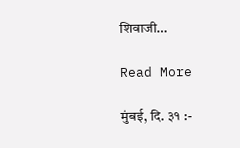शिवाजी…

Read More

मुंबई, दि. ३१ :-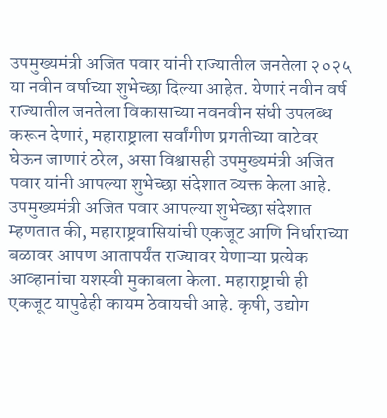उपमुख्यमंत्री अजित पवार यांनी राज्यातील जनतेला २०२५ या नवीन वर्षाच्या शुभेच्छा दिल्या आहेत. येणारं नवीन वर्ष राज्यातील जनतेला विकासाच्या नवनवीन संधी उपलब्ध करून देणारं, महाराष्ट्राला सर्वांगीण प्रगतीच्या वाटेवर घेऊन जाणारं ठरेल, असा विश्वासही उपमुख्यमंत्री अजित पवार यांनी आपल्या शुभेच्छा संदेशात व्यक्त केला आहे. उपमुख्यमंत्री अजित पवार आपल्या शुभेच्छा संदेशात म्हणतात की, महाराष्ट्रवासियांची एकजूट आणि निर्धाराच्या बळावर आपण आतापर्यंत राज्यावर येणाऱ्या प्रत्येक आव्हानांचा यशस्वी मुकाबला केला. महाराष्ट्राची ही एकजूट यापुढेही कायम ठेवायची आहे. कृषी, उद्योग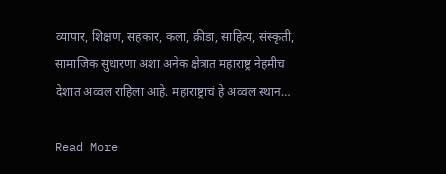व्यापार, शिक्षण, सहकार, कला, क्रीडा, साहित्य, संस्कृती, सामाजिक सुधारणा अशा अनेक क्षेत्रात महाराष्ट्र नेहमीच देशात अव्वल राहिला आहे. महाराष्ट्राचं हे अव्वल स्थान…

Read More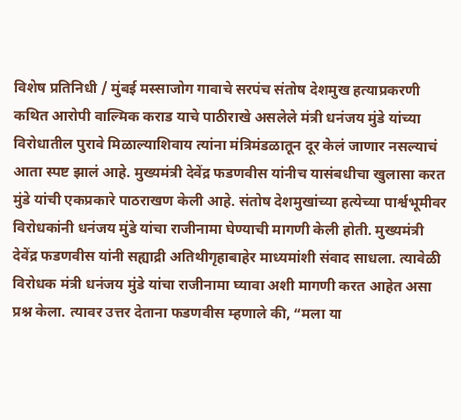विशेष प्रतिनिधी / मुंबई मस्साजोग गावाचे सरपंच संतोष देशमुख हत्याप्रकरणी कथित आरोपी वाल्मिक कराड याचे पाठीराखे असलेले मंत्री धनंजय मुंडे यांच्या विरोधातील पुरावे मिळाल्याशिवाय त्यांना मंत्रिमंडळातून दूर केलं जाणार नसल्याचं आता स्पष्ट झालं आहे. मुख्यमंत्री देवेंद्र फडणवीस यांनीच यासंबधीचा खुलासा करत मुंडे यांची एकप्रकारे पाठराखण केली आहे. संतोष देशमुखांच्या हत्येच्या पार्श्वभूमीवर विरोधकांनी धनंजय मुंडे यांचा राजीनामा घेण्याची मागणी केली होती. मुख्यमंत्री देवेंद्र फडणवीस यांनी सह्याद्री अतिथीगृहाबाहेर माध्यमांशी संवाद साधला. त्यावेळी विरोधक मंत्री धनंजय मुंडे यांचा राजीनामा घ्यावा अशी मागणी करत आहेत असा प्रश्न केला. त्यावर उत्तर देताना फडणवीस म्हणाले की, “मला या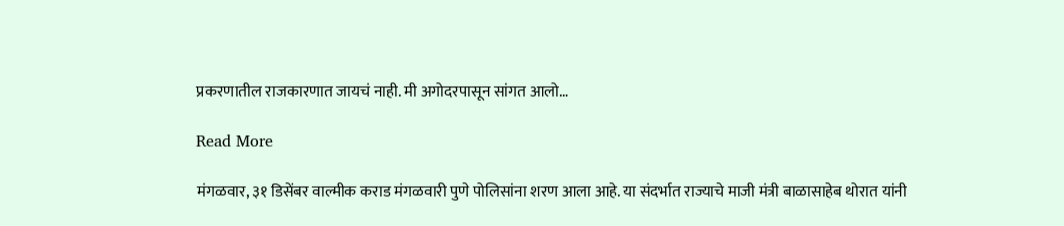प्रकरणातील राजकारणात जायचं नाही. मी अगोदरपासून सांगत आलो…

Read More

मंगळवार, ३१ डिसेंबर वाल्मीक कराड मंगळवारी पुणे पोलिसांना शरण आला आहे. या संदर्भात राज्याचे माजी मंत्री बाळासाहेब थोरात यांनी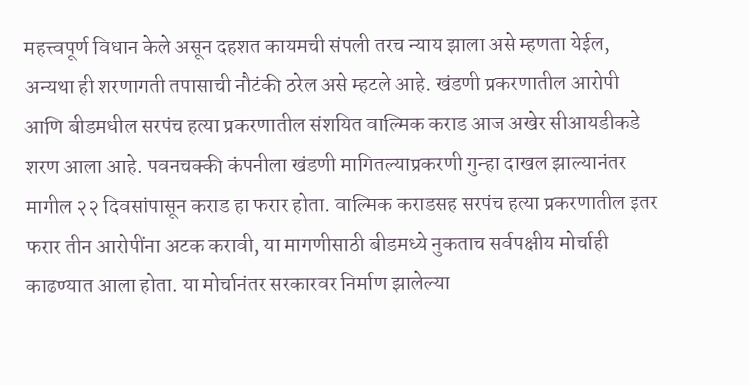महत्त्वपूर्ण विधान केले असून दहशत कायमची संपली तरच न्याय झाला असे म्हणता येईल, अन्यथा ही शरणागती तपासाची नौटंकी ठरेल असे म्हटले आहे. खंडणी प्रकरणातील आरोपी आणि बीडमधील सरपंच हत्या प्रकरणातील संशयित वाल्मिक कराड आज अखेर सीआयडीकडे शरण आला आहे. पवनचक्की कंपनीला खंडणी मागितल्याप्रकरणी गुन्हा दाखल झाल्यानंतर मागील २२ दिवसांपासून कराड हा फरार होता. वाल्मिक कराडसह सरपंच हत्या प्रकरणातील इतर फरार तीन आरोपींना अटक करावी, या मागणीसाठी बीडमध्ये नुकताच सर्वपक्षीय मोर्चाही काढण्यात आला होता. या मोर्चानंतर सरकारवर निर्माण झालेल्या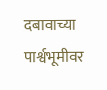दबावाच्या पार्श्वभूमीवर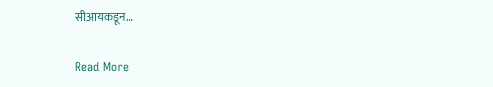सीआयकडून…

Read More